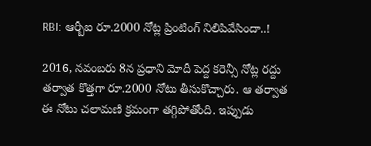RBI: ఆర్బీఐ రూ.2000 నోట్ల ప్రింటింగ్ నిలిపివేసిందా..!

2016, నవంబరు 8న ప్రధాని మోదీ పెద్ద కరెన్సీ నోట్ల రద్దు తర్వాత కొత్తగా రూ.2000 నోటు తీసుకొచ్చారు. ఆ తర్వాత ఈ నోటు చలామణి క్రమంగా తగ్గిపోతోంది. ఇప్పుడు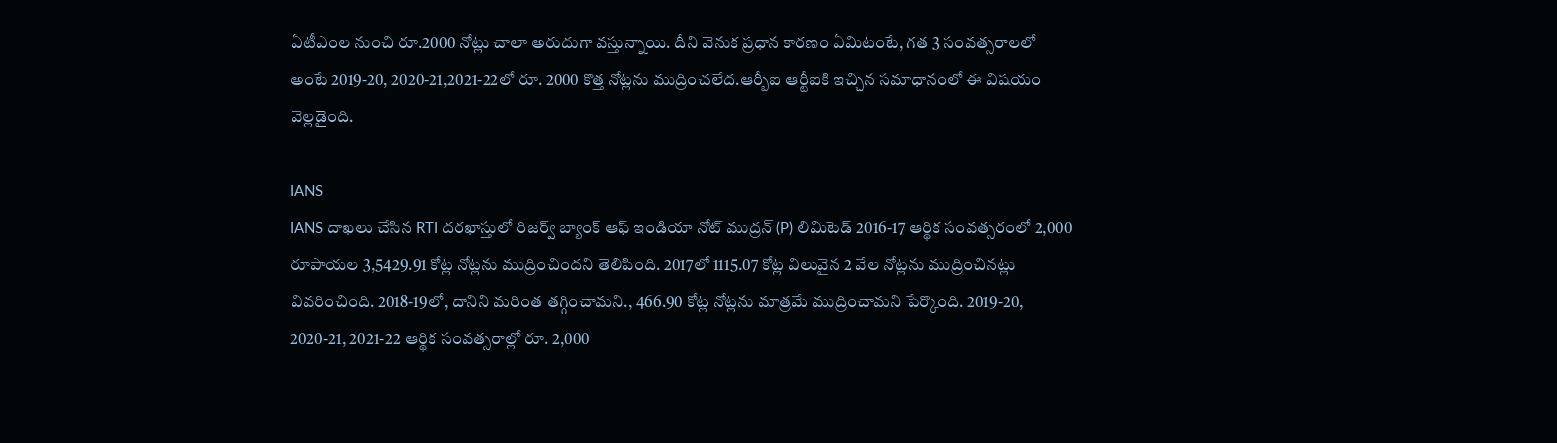ఏటీఎంల నుంచి రూ.2000 నోట్లు చాలా అరుదుగా వస్తున్నాయి. దీని వెనుక ప్రధాన కారణం ఏమిటంటే, గత 3 సంవత్సరాలలో అంటే 2019-20, 2020-21,2021-22లో రూ. 2000 కొత్త నోట్లను ముద్రించలేద.ఆర్బీఐ ఆర్టీఐకి ఇచ్చిన సమాధానంలో ఈ విషయం వెల్లడైంది.

IANS
IANS దాఖలు చేసిన RTI దరఖాస్తులో రిజర్వ్ బ్యాంక్ ఆఫ్ ఇండియా నోట్ ముద్రన్ (P) లిమిటెడ్ 2016-17 ఆర్థిక సంవత్సరంలో 2,000 రూపాయల 3,5429.91 కోట్ల నోట్లను ముద్రించిందని తెలిపింది. 2017లో 1115.07 కోట్ల విలువైన 2 వేల నోట్లను ముద్రించినట్లు వివరించింది. 2018-19లో, దానిని మరింత తగ్గించామని., 466.90 కోట్ల నోట్లను మాత్రమే ముద్రించామని పేర్కొంది. 2019-20, 2020-21, 2021-22 ఆర్థిక సంవత్సరాల్లో రూ. 2,000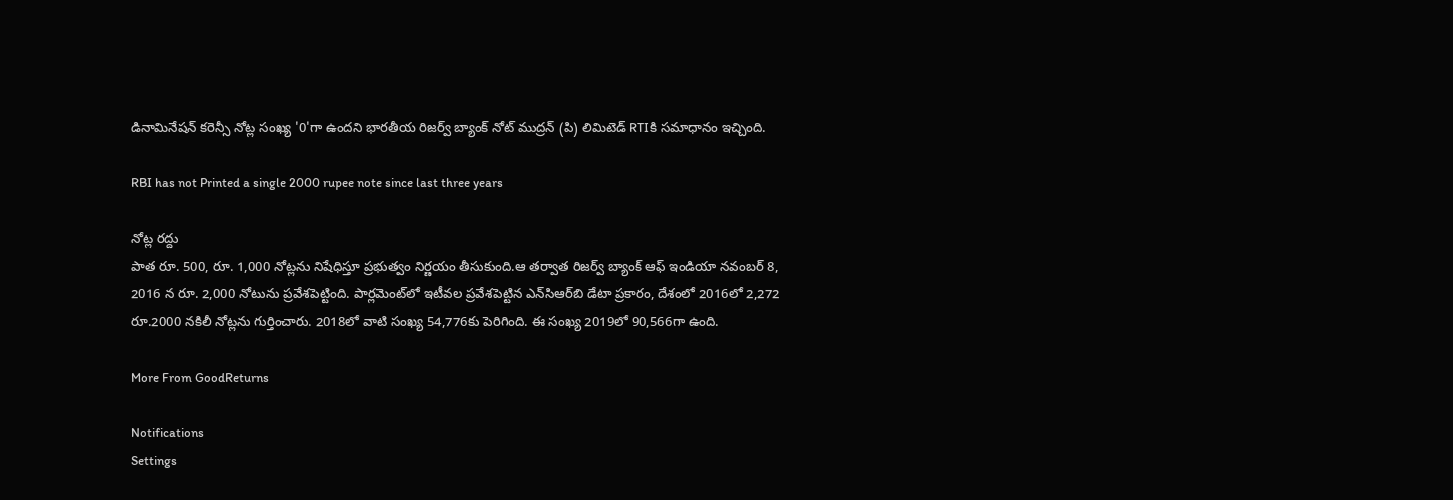డినామినేషన్ కరెన్సీ నోట్ల సంఖ్య '0'గా ఉందని భారతీయ రిజర్వ్ బ్యాంక్ నోట్ ముద్రన్ (పి) లిమిటెడ్ RTIకి సమాధానం ఇచ్చింది.

RBI has not Printed a single 2000 rupee note since last three years

నోట్ల రద్దు
పాత రూ. 500, రూ. 1,000 నోట్లను నిషేధిస్తూ ప్రభుత్వం నిర్ణయం తీసుకుంది.ఆ తర్వాత రిజర్వ్ బ్యాంక్ ఆఫ్ ఇండియా నవంబర్ 8, 2016 న రూ. 2,000 నోటును ప్రవేశపెట్టింది. పార్లమెంట్‌లో ఇటీవల ప్రవేశపెట్టిన ఎన్‌సిఆర్‌బి డేటా ప్రకారం, దేశంలో 2016లో 2,272 రూ.2000 నకిలీ నోట్లను గుర్తించారు. 2018లో వాటి సంఖ్య 54,776కు పెరిగింది. ఈ సంఖ్య 2019లో 90,566గా ఉంది.

More From GoodReturns

Notifications
Settings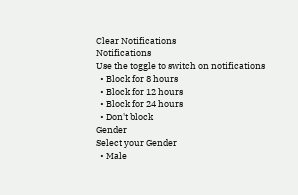Clear Notifications
Notifications
Use the toggle to switch on notifications
  • Block for 8 hours
  • Block for 12 hours
  • Block for 24 hours
  • Don't block
Gender
Select your Gender
  • Male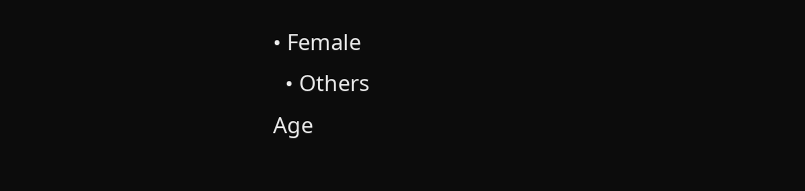• Female
  • Others
Age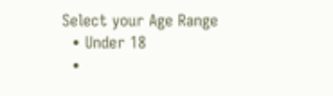Select your Age Range
  • Under 18
  •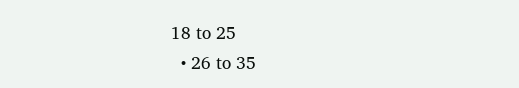18 to 25
  • 26 to 35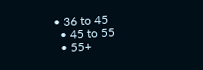• 36 to 45
  • 45 to 55
  • 55+